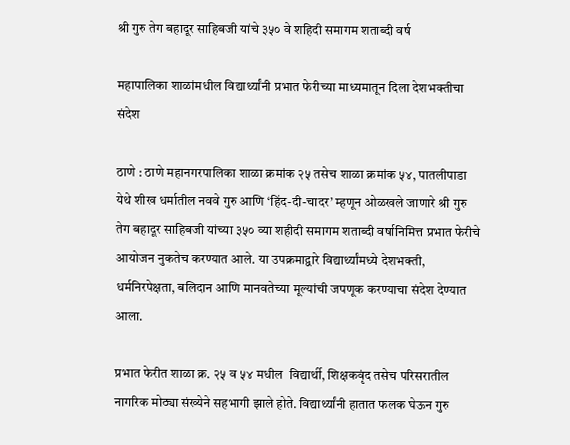श्री गुरु तेग बहादूर साहिबजी यांचे ३५० वे शहिदी समागम शताब्दी वर्ष

महापालिका शाळांमधील विद्यार्थ्यांनी प्रभात फेरीच्या माध्यमातून दिला देशभक्तीचा संदेश

ठाणे : ठाणे महानगरपालिका शाळा क्रमांक २५ तसेच शाळा क्रमांक ५४, पातलीपाडा येथे शीख धर्मातील नववे गुरु आणि ‘हिंद-दी-चादर’ म्हणून ओळखले जाणारे श्री गुरु तेग बहादूर साहिबजी यांच्या ३५० व्या शहीदी समागम शताब्दी वर्षानिमित्त प्रभात फेरीचे आयोजन नुकतेच करण्यात आले. या उपक्रमाद्वारे विद्यार्थ्यांमध्ये देशभक्ती, धर्मनिरपेक्षता, बलिदान आणि मानवतेच्या मूल्यांची जपणूक करण्याचा संदेश देण्यात आला.

प्रभात फेरीत शाळा क्र. २५ व ५४ मधील  विद्यार्थी, शिक्षकवृंद तसेच परिसरातील नागरिक मोठ्या संख्येने सहभागी झाले होते. विद्यार्थ्यांनी हातात फलक घेऊन गुरु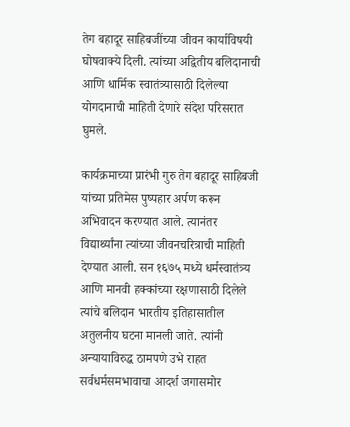तेग बहादूर साहिबजींच्या जीवन कार्याविषयी घोषवाक्ये दिली. त्यांच्या अद्वितीय बलिदानाची आणि धार्मिक स्वातंत्र्यासाठी दिलेल्या योगदानाची माहिती देणारे संदेश परिसरात घुमले.

कार्यक्रमाच्या प्रारंभी गुरु तेग बहादूर साहिबजी यांच्या प्रतिमेस पुष्पहार अर्पण करून अभिवादन करण्यात आले. त्यानंतर विद्यार्थ्यांना त्यांच्या जीवनचरित्राची माहिती देण्यात आली. सन १६७५ मध्ये धर्मस्वातंत्र्य आणि मानवी हक्कांच्या रक्षणासाठी दिलेले त्यांचे बलिदान भारतीय इतिहासातील अतुलनीय घटना मानली जाते. त्यांनी अन्यायाविरुद्ध ठामपणे उभे राहत सर्वधर्मसमभावाचा आदर्श जगासमोर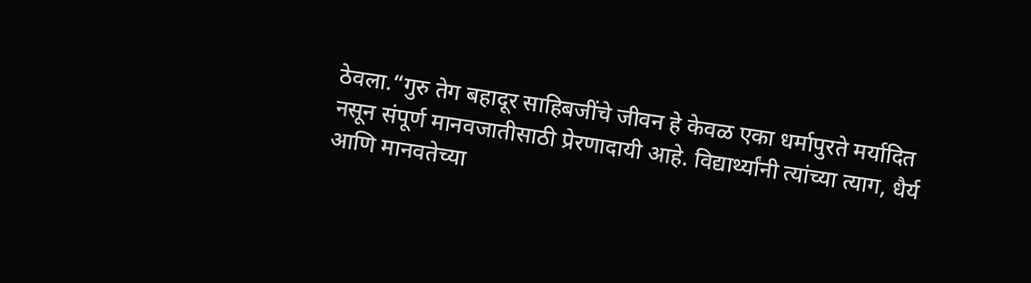ठेवला.“गुरु तेग बहादूर साहिबजींचे जीवन हे केवळ एका धर्मापुरते मर्यादित नसून संपूर्ण मानवजातीसाठी प्रेरणादायी आहे. विद्यार्थ्यांनी त्यांच्या त्याग, धैर्य आणि मानवतेच्या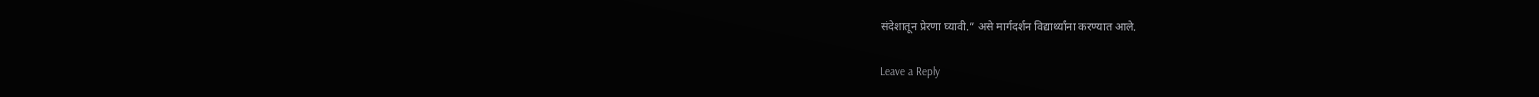संदेशातून प्रेरणा घ्यावी.” असे मार्गदर्शन विद्यार्थ्यांना करण्यात आले.

Leave a Reply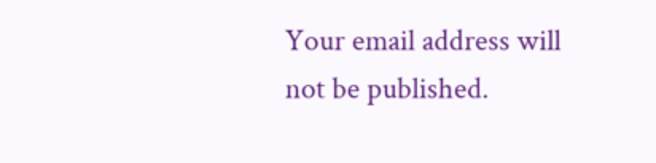Your email address will not be published.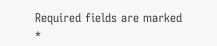Required fields are marked *